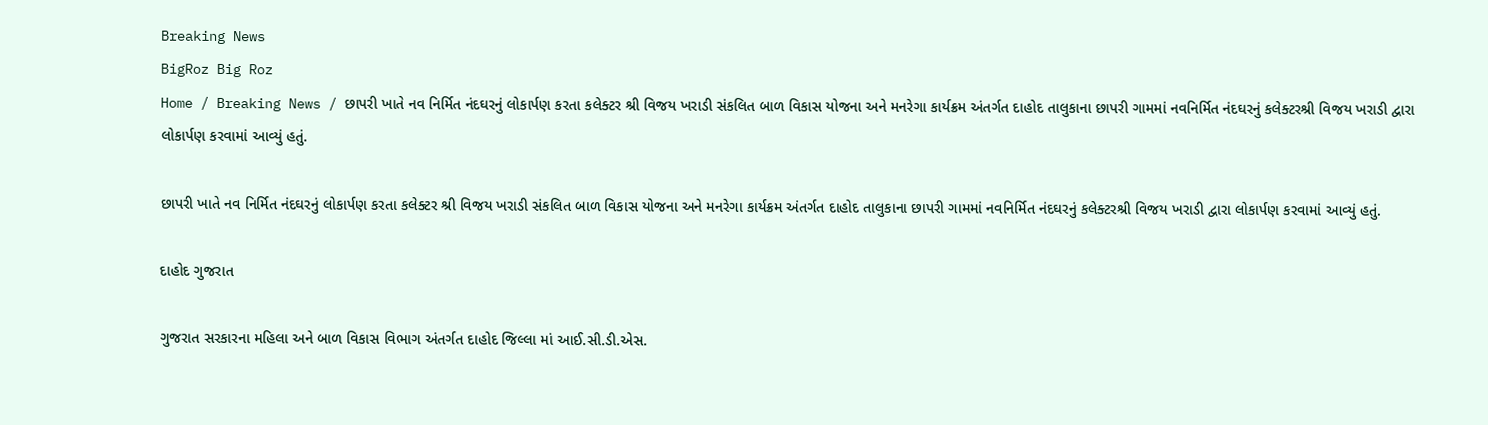Breaking News
BigRoz Big Roz
Home / Breaking News / છાપરી ખાતે નવ નિર્મિત નંદઘરનું લોકાર્પણ કરતા કલેક્ટર શ્રી વિજય ખરાડી સંકલિત બાળ વિકાસ યોજના અને મનરેગા કાર્યક્રમ અંતર્ગત દાહોદ તાલુકાના છાપરી ગામમાં નવનિર્મિત નંદઘરનું કલેક્ટરશ્રી વિજય ખરાડી દ્વારા લોકાર્પણ કરવામાં આવ્યું હતું.

છાપરી ખાતે નવ નિર્મિત નંદઘરનું લોકાર્પણ કરતા કલેક્ટર શ્રી વિજય ખરાડી સંકલિત બાળ વિકાસ યોજના અને મનરેગા કાર્યક્રમ અંતર્ગત દાહોદ તાલુકાના છાપરી ગામમાં નવનિર્મિત નંદઘરનું કલેક્ટરશ્રી વિજય ખરાડી દ્વારા લોકાર્પણ કરવામાં આવ્યું હતું.

દાહોદ ગુજરાત

ગુજરાત સરકારના મહિલા અને બાળ વિકાસ વિભાગ અંતર્ગત દાહોદ જિલ્લા માં આઈ.સી.ડી.એસ.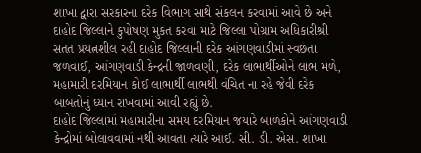શાખા દ્વારા સરકારના દરેક વિભાગ સાથે સંકલન કરવામાં આવે છે અને દાહોદ જિલ્લાને કુપોષણ મુકત કરવા માટે જિલ્લા પોગ્રામ અધિકારીશ્રી સતત પ્રયત્નશીલ રહી દાહોદ જિલ્લાની દરેક આંગણવાડીમાં સ્વછતા જળવાઈ, આંગણવાડી કેન્દ્રની જાળવણી, દરેક લાભાર્થીઓને લાભ મળે, મહામારી દરમિયાન કોઈ લાભાર્થી લાભથી વંચિત ના રહે જેવી દરેક બાબતોનું ધ્યાન રાખવામાં આવી રહ્યું છે.
દાહોદ જિલ્લામાં મહામારીના સમય દરમિયાન જયારે બાળકોને આંગણવાડી કેન્દ્રોમાં બોલાવવામાં નથી આવતા ત્યારે આઈ. સી. ડી. એસ. શાખા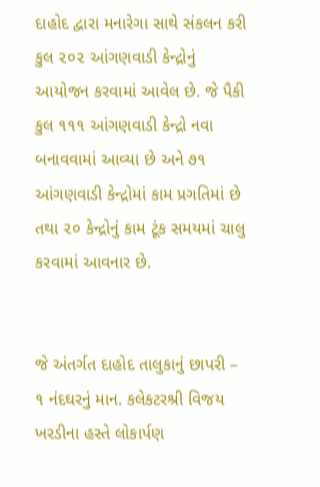દાહોદ દ્વારા મનારેગા સાથે સંકલન કરી કુલ ૨૦૨ આંગણવાડી કેન્દ્રોનું આયોજન કરવામાં આવેલ છે. જે પૈકી કુલ ૧૧૧ આંગણવાડી કેન્દ્રો નવા બનાવવામાં આવ્યા છે અને ૭૧ આંગણવાડી કેન્દ્રોમાં કામ પ્રગતિમાં છે તથા ૨૦ કેન્દ્રોનું કામ ટૂંક સમયમાં ચાલુ કરવામાં આવનાર છે.


જે અંતર્ગત દાહોદ તાલુકાનું છાપરી – ૧ નંદઘરનું માન. કલેકટરશ્રી વિજય ખરડીના હસ્તે લોકાર્પણ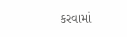કરવામાં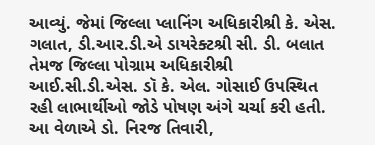આવ્યું. જેમાં જિલ્લા પ્લાનિંગ અધિકારીશ્રી કે. એસ. ગલાત, ડી.આર.ડી.એ ડાયરેક્ટશ્રી સી. ડી. બલાત તેમજ જિલ્લા પોગ્રામ અધિકારીશ્રી આઈ.સી.ડી.એસ. ડૉ કે. એલ. ગોસાઈ ઉપસ્થિત રહી લાભાર્થીઓ જોડે પોષણ અંગે ચર્ચા કરી હતી. આ વેળાએ ડો. નિરજ તિવારી,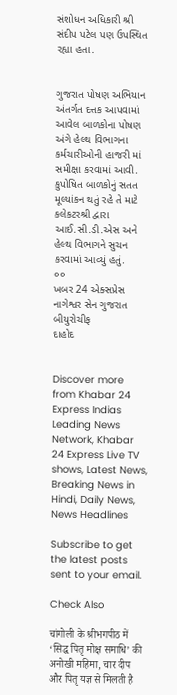સંશોધન અધિકારી શ્રી સંદીપ પટેલ પણ ઉપસ્થિત રહ્યા હતા.


ગુજરાત પોષણ અભિયાન અંતર્ગત દત્તક આપવામાં આવેલ બાળકોના પોષણ અંગે હેલ્થ વિભાગના કર્મચારીઓની હાજરી માં સમીક્ષા કરવામાં આવી. કુપોષિત બાળકોનું સતત મૂલ્યાંકન થતું રહે તે માટે કલેકટરશ્રી દ્વારા આઈ.સી.ડી.એસ અને હેલ્થ વિભાગને સુચન કરવામાં આવ્યું હતું.
૦૦
ખબર 24 એક્સપ્રેસ
નાગેશ્વર સેન ગુજરાત બીયુરોચીફ
દાહોદ


Discover more from Khabar 24 Express Indias Leading News Network, Khabar 24 Express Live TV shows, Latest News, Breaking News in Hindi, Daily News, News Headlines

Subscribe to get the latest posts sent to your email.

Check Also

चांगोली के श्रीभगपीठ में ‘सिद्ध पितृ मोक्ष समाधि’ की अनोखी महिमा, चार दीप और पितृ यज्ञ से मिलती है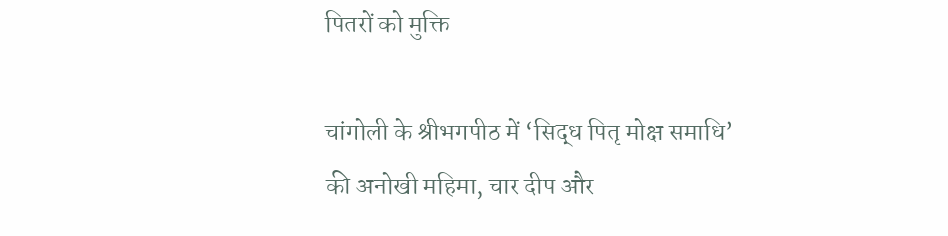पितरों को मुक्ति

चांगोली के श्रीभगपीठ में ‘सिद्ध पितृ मोक्ष समाधि’ की अनोखी महिमा, चार दीप और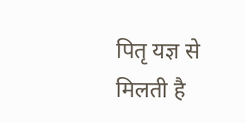पितृ यज्ञ से मिलती है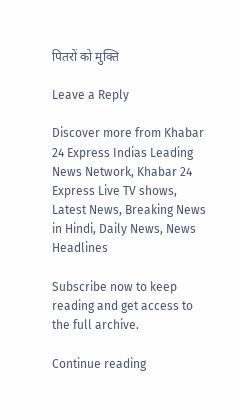पितरों को मुक्ति

Leave a Reply

Discover more from Khabar 24 Express Indias Leading News Network, Khabar 24 Express Live TV shows, Latest News, Breaking News in Hindi, Daily News, News Headlines

Subscribe now to keep reading and get access to the full archive.

Continue reading